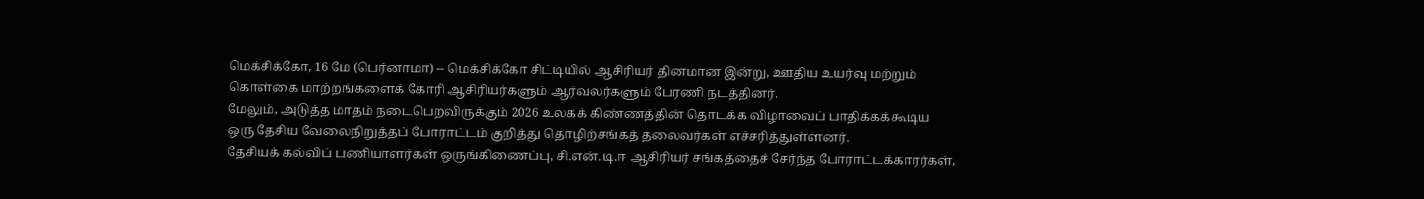மெக்சிக்கோ, 16 மே (பெர்னாமா) -- மெக்சிக்கோ சிட்டியில் ஆசிரியர் தினமான இன்று, ஊதிய உயர்வு மற்றும் கொள்கை மாற்றங்களைக் கோரி ஆசிரியர்களும் ஆர்வலர்களும் பேரணி நடத்தினர்.
மேலும், அடுத்த மாதம் நடைபெறவிருக்கும் 2026 உலகக் கிண்ணத்தின் தொடக்க விழாவைப் பாதிக்கக்கூடிய ஒரு தேசிய வேலைநிறுத்தப் போராட்டம் குறித்து தொழிற்சங்கத் தலைவர்கள் எச்சரித்துள்ளனர்.
தேசியக் கல்விப் பணியாளர்கள் ஒருங்கிணைப்பு, சி.என்.டி.ஈ ஆசிரியர் சங்கத்தைச் சேர்ந்த போராட்டக்காரர்கள்,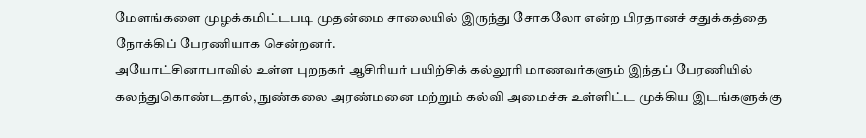மேளங்களை முழக்கமிட்டபடி முதன்மை சாலையில் இருந்து சோகலோ என்ற பிரதானச் சதுக்கத்தை நோக்கிப் பேரணியாக சென்றனர்.
அயோட்சினாபாவில் உள்ள புறநகர் ஆசிரியர் பயிற்சிக் கல்லூரி மாணவர்களும் இந்தப் பேரணியில் கலந்துகொண்டதால், நுண்கலை அரண்மனை மற்றும் கல்வி அமைச்சு உள்ளிட்ட முக்கிய இடங்களுக்கு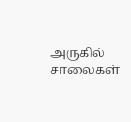அருகில் சாலைகள்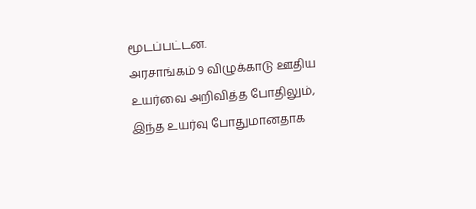மூடப்பட்டன.
அரசாங்கம் 9 விழுக்காடு ஊதிய உயர்வை அறிவித்த போதிலும், இந்த உயர்வு போதுமானதாக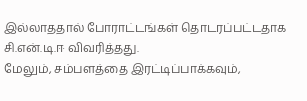இல்லாததால் போராட்டங்கள் தொடரப்பட்டதாக சி.என்.டி.ஈ விவரித்தது.
மேலும், சம்பளத்தை இரட்டிப்பாக்கவும்,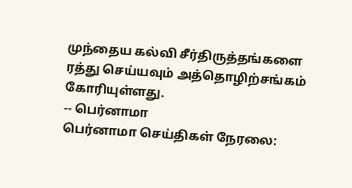முந்தைய கல்வி சீர்திருத்தங்களை ரத்து செய்யவும் அத்தொழிற்சங்கம் கோரியுள்ளது.
-- பெர்னாமா
பெர்னாமா செய்திகள் நேரலை: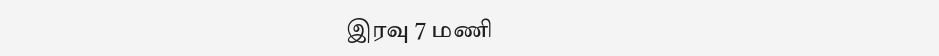இரவு 7 மணி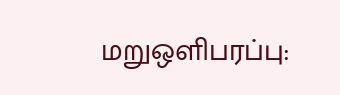மறுஒளிபரப்பு: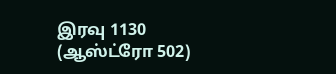இரவு 1130 (ஆஸ்ட்ரோ 502)